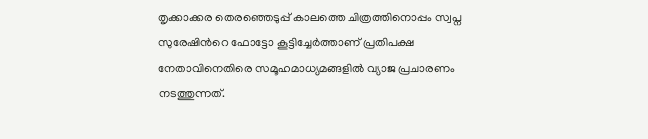തൃക്കാക്കര തെരഞ്ഞെടുപ്പ് കാലത്തെ ചിത്രത്തിനൊപ്പം സ്വപ്ന സുരേഷിന്‍റെ ഫോട്ടോ കൂട്ടിച്ചേര്‍ത്താണ് പ്രതിപക്ഷ നേതാവിനെതിരെ സമൂഹമാധ്യമങ്ങളില്‍ വ്യാജ പ്രചാരണം നടത്തുന്നത്.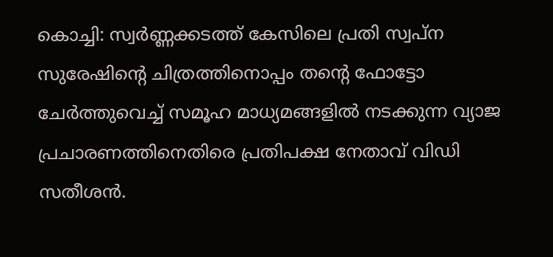കൊച്ചി: സ്വര്‍ണ്ണക്കടത്ത് കേസിലെ പ്രതി സ്വപ്ന സുരേഷിന്‍റെ ചിത്രത്തിനൊപ്പം തന്‍റെ ഫോട്ടോ ചേര്‍ത്തുവെച്ച് സമൂഹ മാധ്യമങ്ങളില്‍ നടക്കുന്ന വ്യാജ പ്രചാരണത്തിനെതിരെ പ്രതിപക്ഷ നേതാവ് വിഡി സതീശന്‍.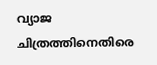വ്യാജ ചിത്രത്തിനെതിരെ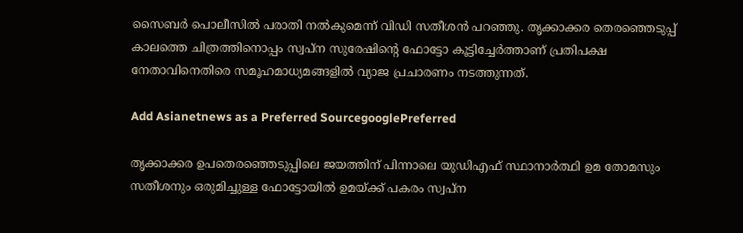സൈബര്‍ പൊലീസില്‍ പരാതി നല്‍കുമെന്ന് വിഡി സതീശന്‍ പറഞ്ഞു. തൃക്കാക്കര തെരഞ്ഞെടുപ്പ് കാലത്തെ ചിത്രത്തിനൊപ്പം സ്വപ്ന സുരേഷിന്‍റെ ഫോട്ടോ കൂട്ടിച്ചേര്‍ത്താണ് പ്രതിപക്ഷ നേതാവിനെതിരെ സമൂഹമാധ്യമങ്ങളില്‍ വ്യാജ പ്രചാരണം നടത്തുന്നത്.

Add Asianetnews as a Preferred SourcegooglePreferred

തൃക്കാക്കര ഉപതെരഞ്ഞെടുപ്പിലെ ജയത്തിന് പിന്നാലെ യുഡിഎഫ് സ്ഥാനാര്‍ത്ഥി ഉമ തോമസും സതീശനും ഒരുമിച്ചുള്ള ഫോട്ടോയിൽ ഉമയ്ക്ക് പകരം സ്വപ്ന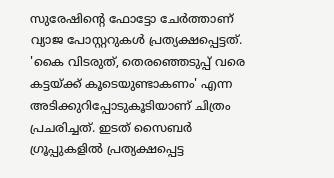സുരേഷിന്റെ ഫോട്ടോ ചേർത്താണ് വ്യാജ പോസ്റ്ററുകള്‍ പ്രത്യക്ഷപ്പെട്ടത്. 'കൈ വിടരുത്, തെരഞ്ഞെടുപ്പ് വരെ കട്ടയ്ക്ക് കൂടെയുണ്ടാകണം' എന്ന അടിക്കുറിപ്പോടുകൂടിയാണ് ചിത്രം പ്രചരിച്ചത്. ഇടത് സൈബര്‍ ഗ്രൂപ്പുകളില്‍ പ്രത്യക്ഷപ്പെട്ട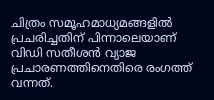ചിത്രം സമൂഹമാധ്യമങ്ങളില്‍ പ്രചരിച്ചതിന് പിന്നാലെയാണ് വിഡി സതീശന്‍ വ്യാജ പ്രചാരണത്തിനെതിരെ രംഗത്ത് വന്നത്.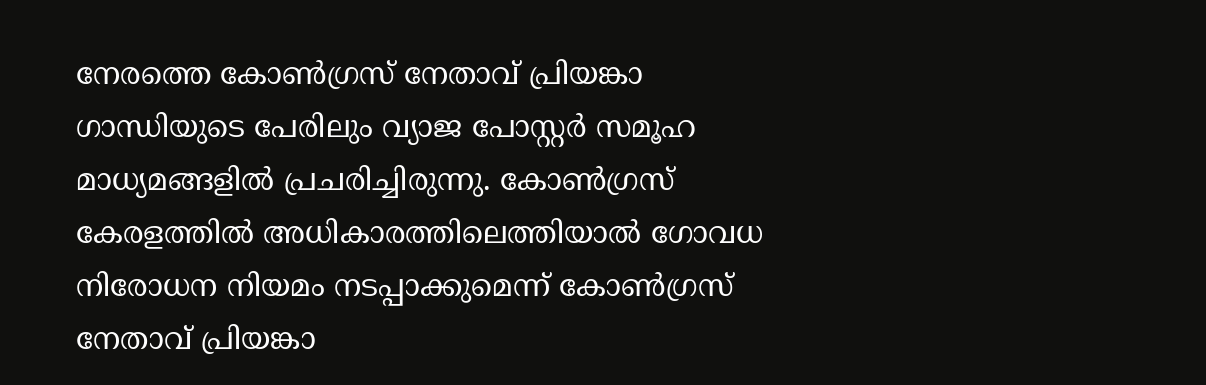നേരത്തെ കോണ്‍ഗ്രസ് നേതാവ് പ്രിയങ്കാ ഗാന്ധിയുടെ പേരിലും വ്യാജ പോസ്റ്റര്‍ സമൂഹ മാധ്യമങ്ങളില്‍ പ്രചരിച്ചിരുന്നു. കോണ്‍ഗ്രസ് കേരളത്തില്‍ അധികാരത്തിലെത്തിയാല്‍ ഗോവധ നിരോധന നിയമം നടപ്പാക്കുമെന്ന് കോണ്‍ഗ്രസ് നേതാവ് പ്രിയങ്കാ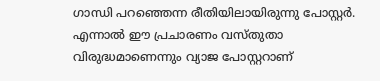ഗാന്ധി പറഞ്ഞെന്ന രീതിയിലായിരുന്നു പോസ്റ്റര്‍. എന്നാല്‍ ഈ പ്രചാരണം വസ്തുതാ വിരുദ്ധമാണെന്നും വ്യാജ പോസ്റ്ററാണ്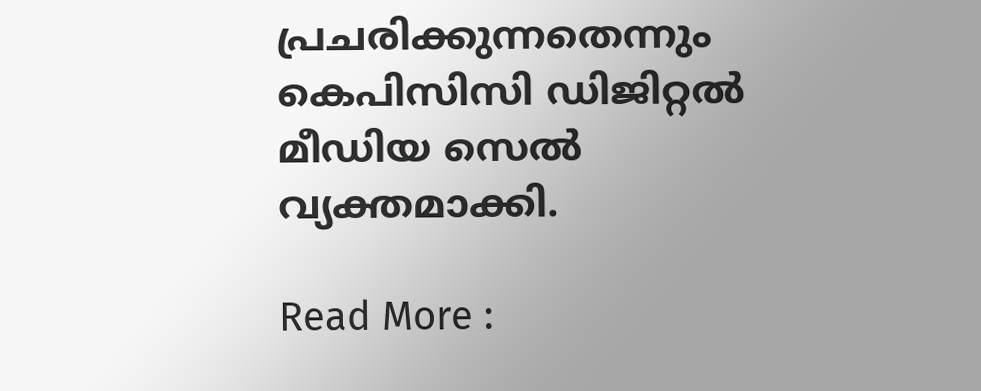പ്രചരിക്കുന്നതെന്നും കെപിസിസി ഡിജിറ്റല്‍ മീഡിയ സെല്‍ വ്യക്തമാക്കി.

Read More :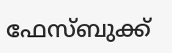ഫേസ്ബുക്ക്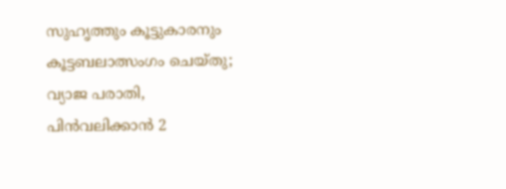സുഹൃത്തും കൂട്ടുകാരനും കൂട്ടബലാത്സംഗം ചെയ്തു; വ്യാജ പരാതി, പിൻവലിക്കാൻ 2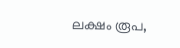ലക്ഷം രൂപ,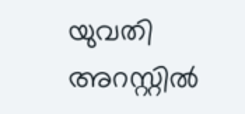യുവതി അറസ്റ്റിൽ